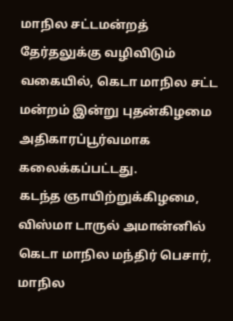மாநில சட்டமன்றத் தேர்தலுக்கு வழிவிடும் வகையில், கெடா மாநில சட்ட மன்றம் இன்று புதன்கிழமை அதிகாரப்பூர்வமாக கலைக்கப்பட்டது.
கடந்த ஞாயிற்றுக்கிழமை, விஸ்மா டாருல் அமான்னில் கெடா மாநில மந்திர் பெசார், மாநில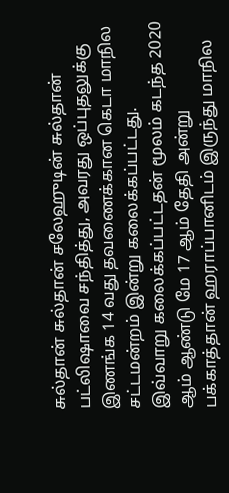சுல்தான் சுல்தான் சலேஹுடின் சுல்தான் பட்லிஷாவை சந்தித்து, அவரது ஒப்புதலுக்கு இணங்க 14 வது தவணைக்கான கெடா மாநில சட்டமன்றம் இன்று கலைக்கப்பட்டது.
இவ்வாறு கலைக்கப்பட்டதன் மூலம் கடந்த 2020 ஆம் ஆண்டு மே 17 ஆம் தேதி அன்று பக்காத்தான் ஹராப்பானிடம் இருந்து மாநில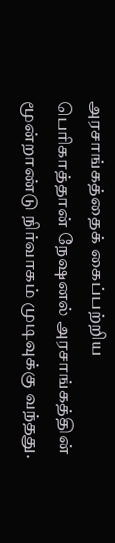அரசாங்கத்தைக் கைப்பற்றிய பெரிகாத்தான் நேஷனல் அரசாங்கத்தின் மூன்றாண்டு நிர்வாகம் முடிவுக்கு வந்தது.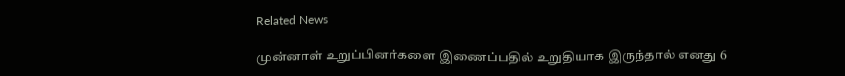Related News

முன்னாள் உறுப்பினர்களை இணைப்பதில் உறுதியாக இருந்தால் எனது 6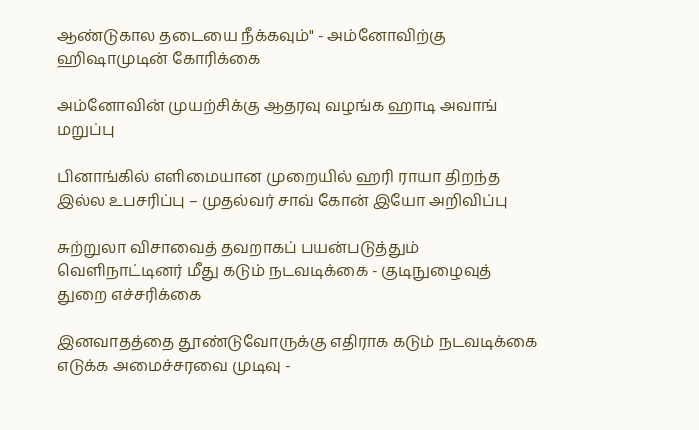ஆண்டுகால தடையை நீக்கவும்" - அம்னோவிற்கு ஹிஷாமுடின் கோரிக்கை

அம்னோவின் முயற்சிக்கு ஆதரவு வழங்க ஹாடி அவாங் மறுப்பு

பினாங்கில் எளிமையான முறையில் ஹரி ராயா திறந்த இல்ல உபசரிப்பு – முதல்வர் சாவ் கோன் இயோ அறிவிப்பு

சுற்றுலா விசாவைத் தவறாகப் பயன்படுத்தும் வெளிநாட்டினர் மீது கடும் நடவடிக்கை - குடிநுழைவுத் துறை எச்சரிக்கை

இனவாதத்தை தூண்டுவோருக்கு எதிராக கடும் நடவடிக்கை எடுக்க அமைச்சரவை முடிவு -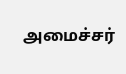அமைச்சர்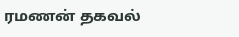ரமணன் தகவல்